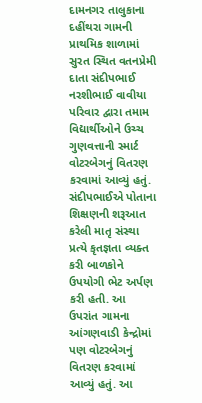દામનગર તાલુકાના દહીંથરા ગામની પ્રાથમિક શાળામાં સુરત સ્થિત વતનપ્રેમી દાતા સંદીપભાઈ નરશીભાઈ વાવીયા પરિવાર દ્વારા તમામ વિદ્યાર્થીઓને ઉચ્ચ ગુણવત્તાની સ્માર્ટ વોટરબેગનું વિતરણ કરવામાં આવ્યું હતું. સંદીપભાઈએ પોતાના શિક્ષણની શરૂઆત કરેલી માતૃ સંસ્થા પ્રત્યે કૃતજ્ઞતા વ્યક્ત કરી બાળકોને ઉપયોગી ભેટ અર્પણ કરી હતી. આ ઉપરાંત ગામના આંગણવાડી કેન્દ્રોમાં પણ વોટરબેગનું વિતરણ કરવામાં આવ્યું હતું. આ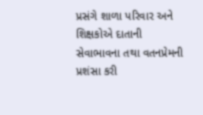પ્રસંગે શાળા પરિવાર અને શિક્ષકોએ દાતાની સેવાભાવના તથા વતનપ્રેમની પ્રશંસા કરી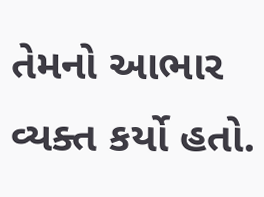તેમનો આભાર વ્યક્ત કર્યો હતો.